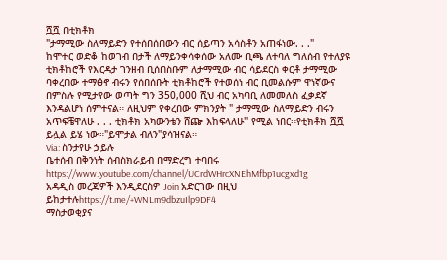ሿሿ በቲክቶክ
"ታማሚው ስለማይድን የተሰበሰበውን ብር ሰይጣን አሳስቶን አጠፋነው. . ."
ከሞተር ወድቆ ከወገብ በታች ለማይንቀሳቀሰው አለሙ ቢጫ ለተባለ ግለሰብ የተለያዩ ቲክቶከሮች የእርዳታ ገንዘብ ቢሰበስቡም ለታማሚው ብር ሳይደርስ ቀርቶ ታማሚው ባቀረበው ተማፅኖ ብሩን የሰበሰቡት ቲክቶከሮች የተወሰነ ብር ቢመልሱም ዋነኛውና በምስሉ የሚታየው ወጣት ግን 350,000 ሺህ ብር አካባቢ ለመመለስ ፈቃደኛ እንዳልሆነ ሰምተናል። ለዚህም የቀረበው ምክንያት " ታማሚው ስለማይድን ብሩን አጥፍቼዋለሁ . . . ቲክቶክ አካውንቴን ሸጬ እከፍላለሁ" የሚል ነበር።የቲክቶክ ሿሿ ይሏል ይሄ ነው።"ይሞታል ብለን"ያሳዝናል።
Via: ስንታየሁ ኃይሉ
ቤተሰብ በቅንነት ሰብስክራይብ በማድረግ ተባበሩ https://www.youtube.com/channel/UCrdWHrcXNEhMfbp1ucgxd1g
አዳዲስ መረጃዎች እንዲደርስዎ Join አድርገው በዚህ ይከታተሉhttps://t.me/+WNLm9dbzuIlp9DF4
ማስታወቂያና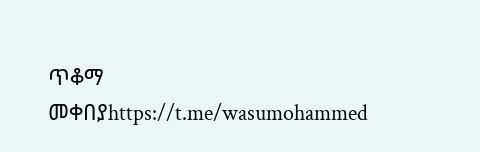ጥቆማ መቀበያhttps://t.me/wasumohammed